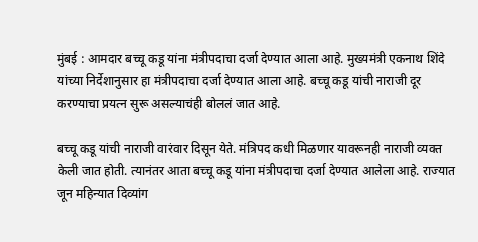मुंबई : आमदार बच्चू कडू यांना मंत्रीपदाचा दर्जा देण्यात आला आहे. मुख्यमंत्री एकनाथ शिंदे यांच्या निर्देशानुसार हा मंत्रीपदाचा दर्जा देण्यात आला आहे. बच्चू कडू यांची नाराजी दूर करण्याचा प्रयत्न सुरू असल्याचंही बोललं जात आहे.

बच्चू कडू यांची नाराजी वारंवार दिसून येते. मंत्रिपद कधी मिळणार यावरूनही नाराजी व्यक्त केली जात होती. त्यानंतर आता बच्चू कडू यांना मंत्रीपदाचा दर्जा देण्यात आलेला आहे. राज्यात जून महिन्यात दिव्यांग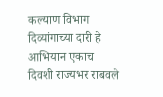कल्याण विभाग दिव्यांगाच्या दारी हे आभियान एकाच दिवशी राज्यभर राबवले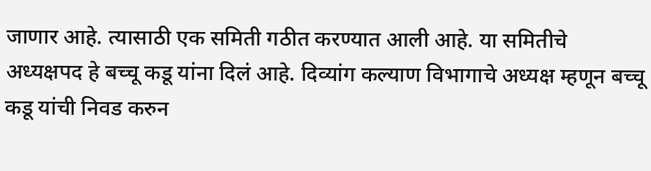जाणार आहे. त्यासाठी एक समिती गठीत करण्यात आली आहे. या समितीचे अध्यक्षपद हे बच्चू कडू यांना दिलं आहे. दिव्यांग कल्याण विभागाचे अध्यक्ष म्हणून बच्चू कडू यांची निवड करुन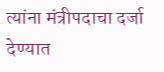त्यांना मंत्रीपदाचा दर्जा देण्यात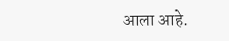आला आहे.